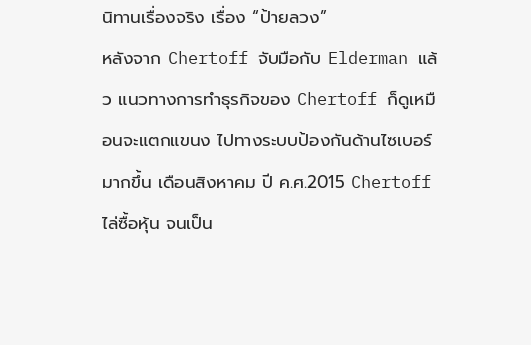นิทานเรื่องจริง เรื่อง “ป้ายลวง”
หลังจาก Chertoff จับมือกับ Elderman แล้ว แนวทางการทำธุรกิจของ Chertoff ก็ดูเหมือนจะแตกแขนง ไปทางระบบป้องกันด้านไซเบอร์มากขึ้น เดือนสิงหาคม ปี ค.ศ.2015 Chertoff ไล่ซื้อหุ้น จนเป็น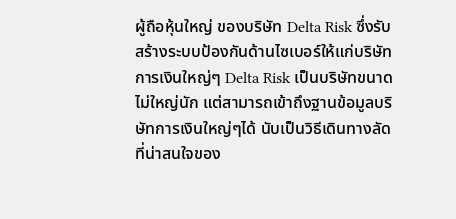ผู้ถือหุ้นใหญ่ ของบริษัท Delta Risk ซึ่งรับสร้างระบบป้องกันด้านไซเบอร์ให้แก่บริษัทการเงินใหญ่ๆ Delta Risk เป็นบริษัทขนาดไม่ใหญ่นัก แต่สามารถเข้าถึงฐานข้อมูลบริษัทการเงินใหญ่ๆได้ นับเป็นวิธีเดินทางลัดที่น่าสนใจของ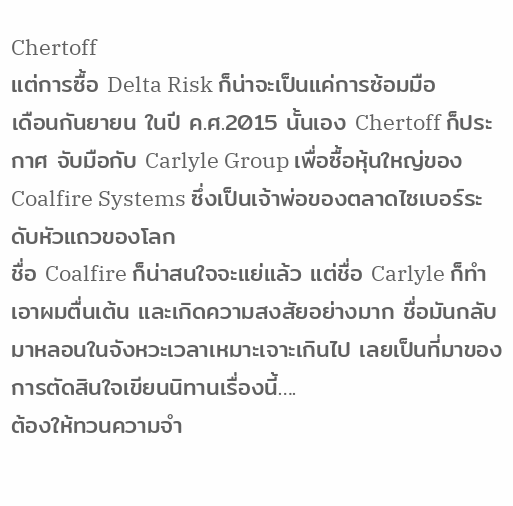Chertoff
แต่การซื้อ Delta Risk ก็น่าจะเป็นแค่การซ้อมมือ
เดือนกันยายน ในปี ค.ศ.2015 นั้นเอง Chertoff ก็ประกาศ จับมือกับ Carlyle Group เพื่อซื้อหุ้นใหญ่ของ Coalfire Systems ซึ่งเป็นเจ้าพ่อของตลาดไซเบอร์ระดับหัวแถวของโลก
ชื่อ Coalfire ก็น่าสนใจจะแย่แล้ว แต่ชื่อ Carlyle ก็ทำเอาผมตื่นเต้น และเกิดความสงสัยอย่างมาก ชื่อมันกลับมาหลอนในจังหวะเวลาเหมาะเจาะเกินไป เลยเป็นที่มาของการตัดสินใจเขียนนิทานเรื่องนี้….
ต้องให้ทวนความจำ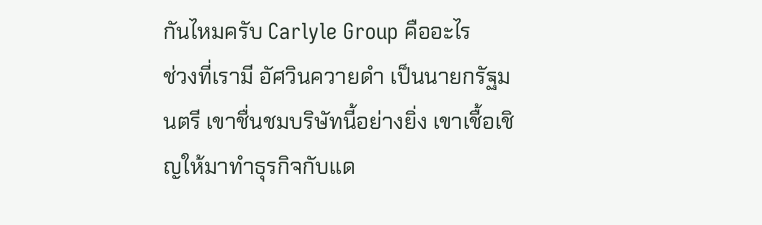กันไหมครับ Carlyle Group คืออะไร
ช่วงที่เรามี อัศวินควายดำ เป็นนายกรัฐมนตรี เขาชื่นชมบริษัทนี้อย่างยิ่ง เขาเชื้อเชิญให้มาทำธุรกิจกับแด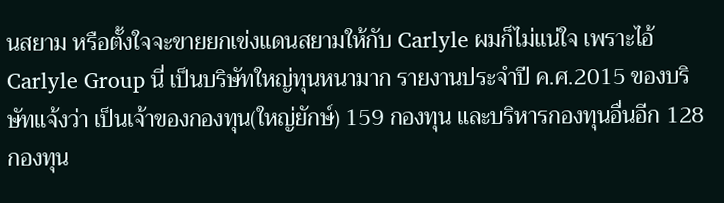นสยาม หรือตั้งใจจะขายยกเข่งแดนสยามให้กับ Carlyle ผมก็ไม่แน่ใจ เพราะไอ้ Carlyle Group นี่ เป็นบริษัทใหญ่ทุนหนามาก รายงานประจำปี ค.ศ.2015 ของบริษัทแจ้งว่า เป็นเจ้าของกองทุน(ใหญ่ยักษ์) 159 กองทุน และบริหารกองทุนอื่นอีก 128 กองทุน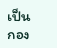เป็นกอง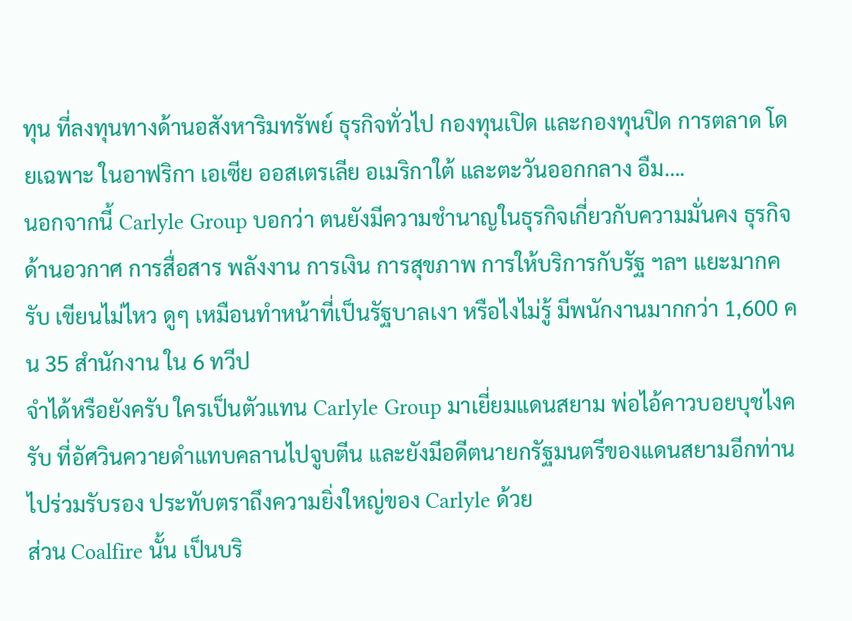ทุน ที่ลงทุนทางด้านอสังหาริมทรัพย์ ธุรกิจทั่วไป กองทุนเปิด และกองทุนปิด การตลาด โดยเฉพาะ ในอาฟริกา เอเซีย ออสเตรเลีย อเมริกาใต้ และตะวันออกกลาง อืม….
นอกจากนี้ Carlyle Group บอกว่า ตนยังมีความชำนาญในธุรกิจเกี่ยวกับความมั่นคง ธุรกิจด้านอวกาศ การสื่อสาร พลังงาน การเงิน การสุขภาพ การให้บริการกับรัฐ ฯลฯ แยะมากครับ เขียนไม่ไหว ดูๆ เหมือนทำหน้าที่เป็นรัฐบาลเงา หรือไงไม่รู้ มีพนักงานมากกว่า 1,600 คน 35 สำนักงาน ใน 6 ทวีป
จำได้หรือยังครับ ใครเป็นตัวแทน Carlyle Group มาเยี่ยมแดนสยาม พ่อไอ้คาวบอยบุชไงครับ ที่อัศวินควายดำแทบคลานไปจูบตีน และยังมีอดีตนายกรัฐมนตรีของแดนสยามอีกท่านไปร่วมรับรอง ประทับตราถึงความยิ่งใหญ่ของ Carlyle ด้วย
ส่วน Coalfire นั้น เป็นบริ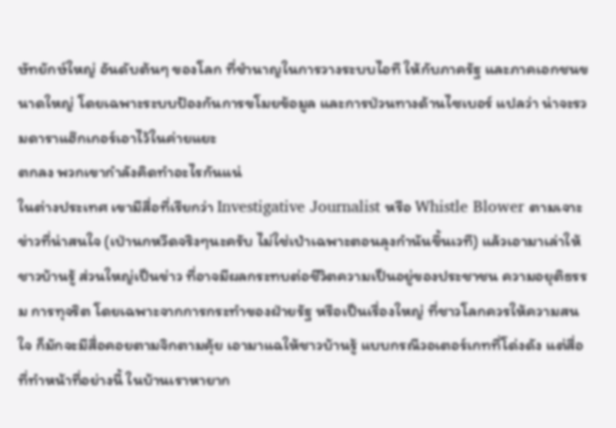ษัทยักษ์ใหญ่ อันดับต้นๆ ของโลก ที่ชำนาญในการวางระบบไอที ให้กับภาครัฐ และภาคเอกชนขนาดใหญ่ โดยเฉพาะระบบป้องกันการขโมยข้อมูล และการป่วนทางด้านไซเบอร์ แปลว่า น่าจะรวมดาราแฮ๊กเกอร์เอาไว้ในค่ายแยะ
ตกลง พวกเขากำลังคิดทำอะไรกันแน่
ในต่างประเทศ เขามีสื่อที่เรียกว่า Investigative Journalist หรือ Whistle Blower ตามเจาะข่าวที่น่าสนใจ (เป่านกหวีดจริงๆนะครับ ไม่ใช่เป่าเฉพาะตอนลุงกำนันขึ้นเวที) แล้วเอามาเล่าให้ชาวบ้านรู้ ส่วนใหญ่เป็นข่าว ที่อาจมีผลกระทบต่อชีวิตความเป็นอยู่ของประชาชน ความอยุติธรรม การทุจริต โดยเฉพาะจากการกระทำของฝ่ายรัฐ หรือเป็นเรื่องใหญ่ ที่ชาวโลกควรให้ความสนใจ ก็มักจะมีสื่อคอยตามจิกตามคุ้ย เอามาแฉให้ชาวบ้านรู้ แบบกรณีวอเตอร์เกทที่โด่งดัง แต่สื่อที่ทำหน้าที่อย่างนี้ ในบ้านเราหายาก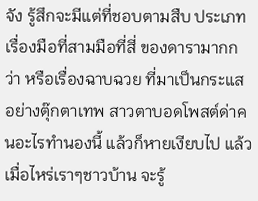จัง รู้สึกจะมีแต่ที่ชอบตามสืบ ประเภทเรื่องมือที่สามมือที่สี่ ของดารามากกว่า หรือเรื่องฉาบฉวย ที่มาเป็นกระแส อย่างตุ๊กตาเทพ สาวตาบอดโพสต์ด่าคนอะไรทำนองนี้ แล้วก็หายเงียบไป แล้วเมื่อไหร่เราๆชาวบ้าน จะรู้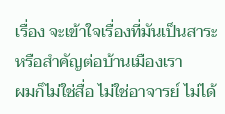เรื่อง จะเข้าใจเรื่องที่มันเป็นสาระ หรือสำคัญต่อบ้านเมืองเรา
ผมก็ไม่ใช่สื่อ ไม่ใช่อาจารย์ ไม่ได้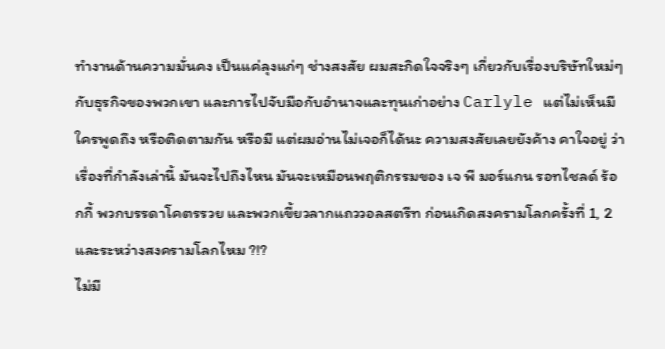ทำงานด้านความมั่นคง เป็นแค่ลุงแก่ๆ ช่างสงสัย ผมสะกิดใจจริงๆ เกี่ยวกับเรื่องบริษัทใหม่ๆ กับธุรกิจของพวกเขา และการไปจับมือกับอำนาจและทุนเก่าอย่าง Carlyle แต่ไม่เห็นมีใครพูดถึง หรือติดตามกัน หรือมี แต่ผมอ่านไม่เจอก็ได้นะ ความสงสัยเลยยังค้าง คาใจอยู่ ว่าเรื่องที่กำลังเล่านี้ มันจะไปถึงไหน มันจะเหมือนพฤติกรรมของ เจ พี มอร์แกน รอทไชลด์ ร้อกกี้ พวกบรรดาโคตรรวย และพวกเขี้ยวลากแถววอลสตรีท ก่อนเกิดสงครามโลกครั้งที่ 1, 2 และระหว่างสงครามโลกไหม ?!?
ไม่มี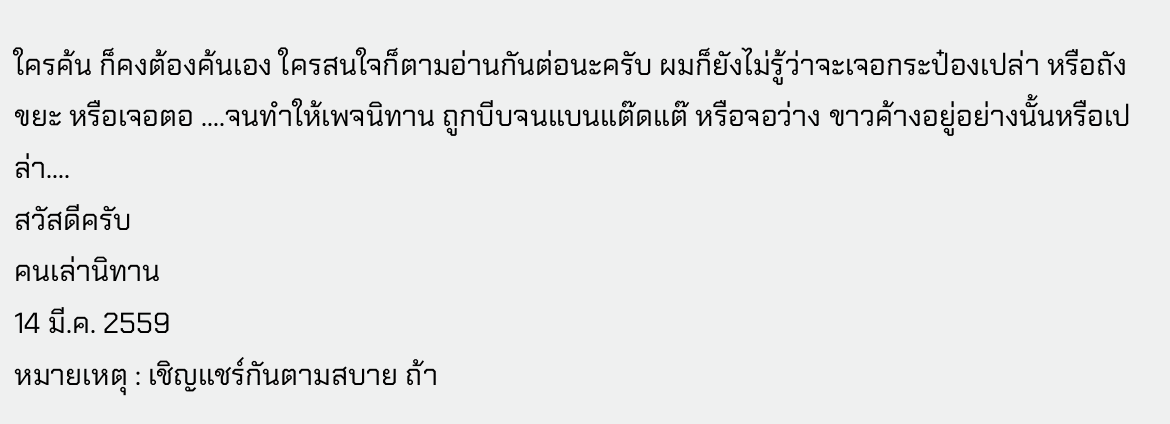ใครค้น ก็คงต้องค้นเอง ใครสนใจก็ตามอ่านกันต่อนะครับ ผมก็ยังไม่รู้ว่าจะเจอกระป๋องเปล่า หรือถังขยะ หรือเจอตอ ….จนทำให้เพจนิทาน ถูกบีบจนแบนแต๊ดแต๊ หรือจอว่าง ขาวค้างอยู่อย่างนั้นหรือเปล่า….
สวัสดีครับ
คนเล่านิทาน
14 มี.ค. 2559
หมายเหตุ : เชิญแชร์กันตามสบาย ถ้า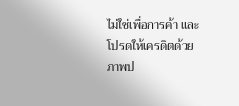ไม่ใช่เพื่อการค้า และโปรดให้เครดิตด้วย
ภาพป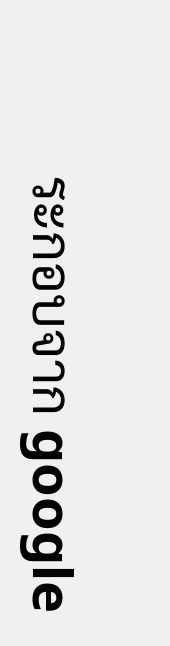ระกอบจาก google